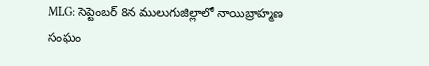MLG: సెప్టెంబర్ 8న ములుగుజిల్లాలో నాయిబ్రాహ్మణ సంఘం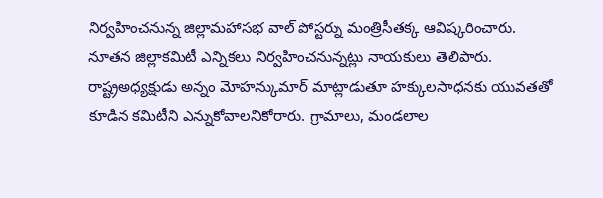నిర్వహించనున్న జిల్లామహాసభ వాల్ పోస్టర్ను మంత్రిసీతక్క ఆవిష్కరించారు. నూతన జిల్లాకమిటీ ఎన్నికలు నిర్వహించనున్నట్లు నాయకులు తెలిపారు. రాష్ట్రఅధ్యక్షుడు అన్నం మోహన్కుమార్ మాట్లాడుతూ హక్కులసాధనకు యువతతో కూడిన కమిటీని ఎన్నుకోవాలనికోరారు. గ్రామాలు, మండలాల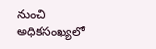నుంచి అధికసంఖ్యలో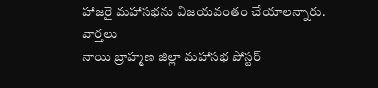హాజరై మహాసభను విజయవంతం చేయాలన్నారు.
వార్తలు
నాయి బ్రాహ్మణ జిల్లా మహాసభ పోస్టర్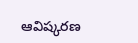ఆవిష్కరణ